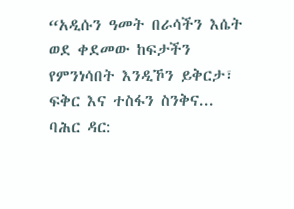“አዲሱን ዓመት በራሳችን እሴት ወደ ቀደመው ከፍታችን የምንነሳበት እንዲኾን ይቅርታ፣ ፍቅር እና ተስፋን ስንቅና...
ባሕር ዳር: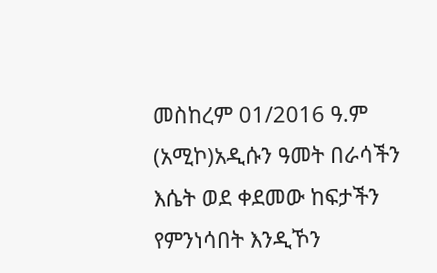መስከረም 01/2016 ዓ.ም (አሚኮ)አዲሱን ዓመት በራሳችን እሴት ወደ ቀደመው ከፍታችን የምንነሳበት እንዲኾን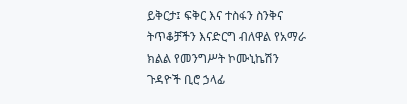ይቅርታ፤ ፍቅር እና ተስፋን ስንቅና ትጥቆቻችን እናድርግ ብለዋል የአማራ ክልል የመንግሥት ኮሙኒኬሽን ጉዳዮች ቢሮ ኃላፊ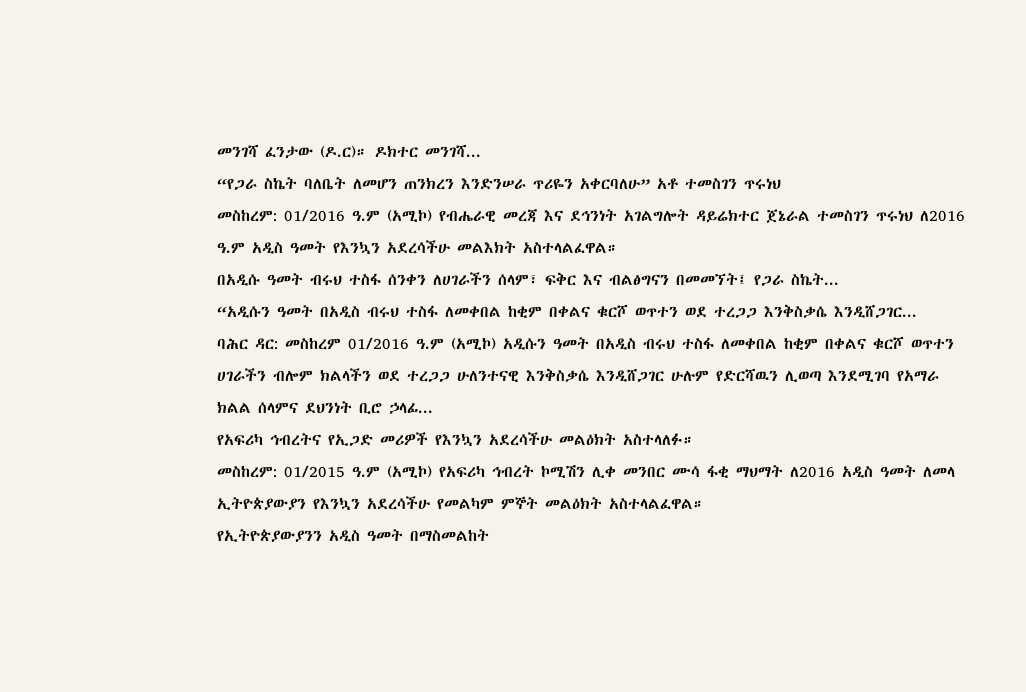መንገሻ ፈንታው (ዶ.ር)። ዶክተር መንገሻ...
“የጋራ ስኬት ባለቤት ለመሆን ጠንክረን እንድንሠራ ጥሪዬን አቀርባለሁ” አቶ ተመስገን ጥሩነህ
መስከረም: 01/2016 ዓ.ም (አሚኮ) የብሔራዊ መረጃ እና ደኅንነት አገልግሎት ዳይሬክተር ጀኔራል ተመስገን ጥሩነህ ለ2016 ዓ.ም አዲስ ዓመት የእንኳን አደረሳችሁ መልእክት አስተላልፈዋል።
በአዲሱ ዓመት ብሩህ ተስፋ ሰንቀን ለሀገራችን ሰላም፣ ፍቅር እና ብልፅግናን በመመኘት፤ የጋራ ስኬት...
“አዲሱን ዓመት በአዲስ ብሩህ ተስፋ ለመቀበል ከቂም በቀልና ቁርሾ ወጥተን ወደ ተረጋጋ እንቅስቃሴ እንዲሸጋገር...
ባሕር ዳር: መስከረም 01/2016 ዓ.ም (አሚኮ) አዲሱን ዓመት በአዲስ ብሩህ ተስፋ ለመቀበል ከቂም በቀልና ቁርሾ ወጥተን ሀገራችን ብሎም ክልላችን ወደ ተረጋጋ ሁለንተናዊ እንቅስቃሴ እንዲሸጋገር ሁሉም የድርሻዉን ሊወጣ እንደሚገባ የአማራ ክልል ሰላምና ደህንነት ቢሮ ኃላፊ...
የአፍሪካ ኅብረትና የኢጋድ መሪዎች የእንኳን አደረሳችሁ መልዕክት አስተላለፉ።
መስከረም: 01/2015 ዓ.ም (አሚኮ) የአፍሪካ ኅብረት ኮሚሽን ሊቀ መንበር ሙሳ ፋቂ ማህማት ለ2016 አዲስ ዓመት ለመላ ኢትዮጵያውያን የእንኳን አደረሳችሁ የመልካም ምኞት መልዕክት አስተላልፈዋል።
የኢትዮጵያውያንን አዲስ ዓመት በማስመልከት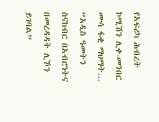የአፍሪካ ሕብረት ኮሚሽን ሊቀ-መንበር ሙሳ ፋቂ ማህማት...
“አዲስ ዓመትን ስናከብር በአብሮነትና በመረዳዳት ሊኾን ይገባል”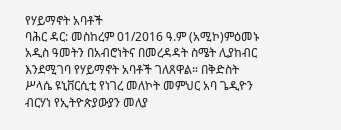የሃይማኖት አባቶች
ባሕር ዳር: መስከረም 01/2016 ዓ.ም (አሚኮ)ምዕመኑ አዲስ ዓመትን በአብሮነትና በመረዳዳት ስሜት ሊያከብር እንደሚገባ የሃይማኖት አባቶች ገለጸዋል። በቅድስት ሥላሴ ዩኒቨርሲቲ የነገረ መለኮት መምህር አባ ጌዲዮን ብርሃነ የኢትዮጵያውያን መለያ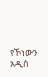የኾነውን አዲስ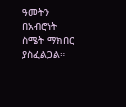ዓመትን በአብሮነት ስሜት ማክበር ያስፈልጋል።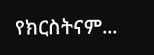የክርስትናም...